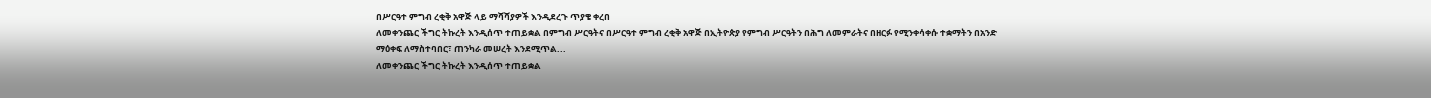በሥርዓተ ምግብ ረቂቅ አዋጅ ላይ ማሻሻያዎች እንዲደረጉ ጥያቄ ቀረበ
ለመቀንጨር ችግር ትኩረት እንዲሰጥ ተጠይቋል በምግብ ሥርዓትና በሥርዓተ ምግብ ረቂቅ አዋጅ በኢትዮጵያ የምግብ ሥርዓትን በሕግ ለመምራትና በዘርፉ የሚንቀሳቀሱ ተቋማትን በአንድ ማዕቀፍ ለማስተባበር፣ ጠንካራ መሠረት እንደሚጥል...
ለመቀንጨር ችግር ትኩረት እንዲሰጥ ተጠይቋል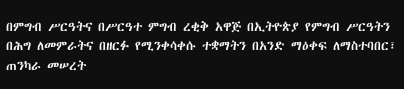በምግብ ሥርዓትና በሥርዓተ ምግብ ረቂቅ አዋጅ በኢትዮጵያ የምግብ ሥርዓትን በሕግ ለመምራትና በዘርፉ የሚንቀሳቀሱ ተቋማትን በአንድ ማዕቀፍ ለማስተባበር፣ ጠንካራ መሠረት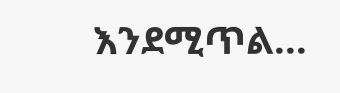እንደሚጥል...